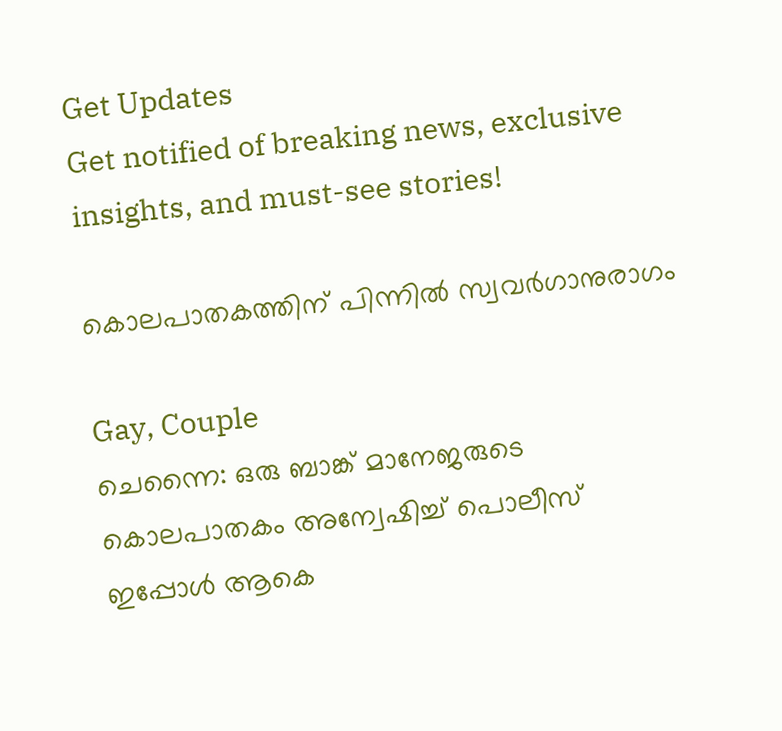Get Updates
Get notified of breaking news, exclusive insights, and must-see stories!

കൊലപാതകത്തിന് പിന്നില്‍ സ്വവര്‍ഗാനുരാഗം

Gay, Couple
ചെന്നൈ: ഒരു ബാങ്ക് മാനേജരുടെ കൊലപാതകം അന്വേഷിച്ച് പൊലീസ് ഇപ്പോള്‍ ആകെ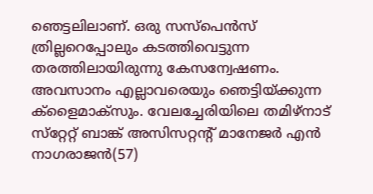ഞെട്ടലിലാണ്. ഒരു സസ്‌പെന്‍സ് ത്രില്ലറെപ്പോലും കടത്തിവെട്ടുന്ന തരത്തിലായിരുന്നു കേസന്വേഷണം. അവസാനം എല്ലാവരെയും ഞെട്ടിയ്ക്കുന്ന ക്‌ളൈമാക്‌സും. വേലച്ചേരിയിലെ തമിഴ്‌നാട് സ്‌റ്റേറ്റ് ബാങ്ക് അസിസറ്റന്റ് മാനേജര്‍ എന്‍ നാഗരാജന്‍(57)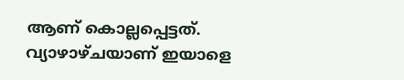ആണ് കൊല്ലപ്പെട്ടത്. വ്യാഴാഴ്ചയാണ് ഇയാളെ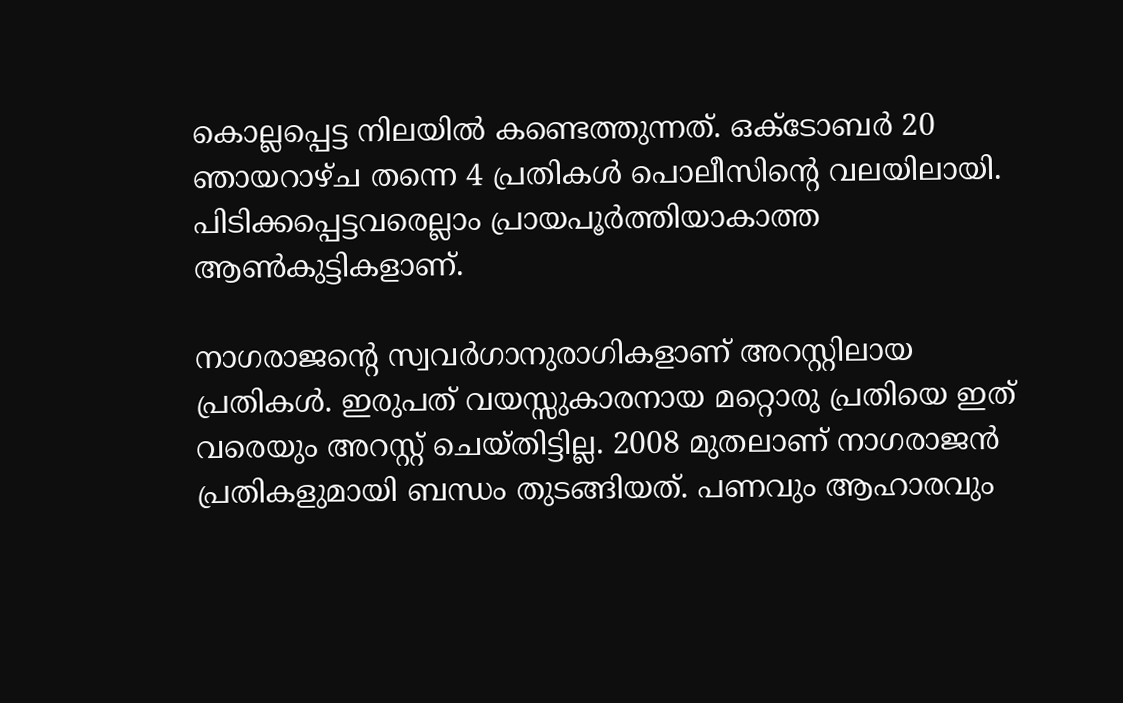കൊല്ലപ്പെട്ട നിലയില്‍ കണ്ടെത്തുന്നത്. ഒക്ടോബര്‍ 20 ഞായറാഴ്ച തന്നെ 4 പ്രതികള്‍ പൊലീസിന്റെ വലയിലായി. പിടിക്കപ്പെട്ടവരെല്ലാം പ്രായപൂര്‍ത്തിയാകാത്ത ആണ്‍കുട്ടികളാണ്.

നാഗരാജന്റെ സ്വവര്‍ഗാനുരാഗികളാണ് അറസ്റ്റിലായ പ്രതികള്‍. ഇരുപത് വയസ്സുകാരനായ മറ്റൊരു പ്രതിയെ ഇത് വരെയും അറസ്റ്റ് ചെയ്തിട്ടില്ല. 2008 മുതലാണ് നാഗരാജന്‍ പ്രതികളുമായി ബന്ധം തുടങ്ങിയത്. പണവും ആഹാരവും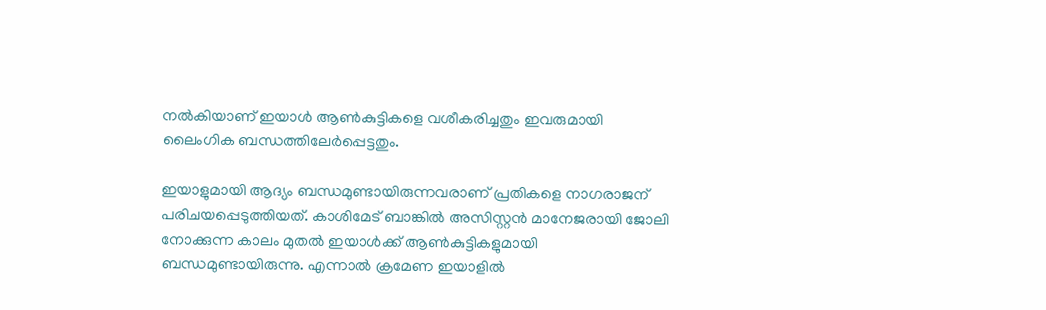നല്‍കിയാണ് ഇയാള്‍ ആണ്‍കുട്ടികളെ വശീകരിച്ചതും ഇവരുമായി ലൈംഗിക ബന്ധത്തിലേര്‍പ്പെട്ടതും.

ഇയാളുമായി ആദ്യം ബന്ധമുണ്ടായിരുന്നവരാണ് പ്രതികളെ നാഗരാജന് പരിചയപ്പെടുത്തിയത്. കാശിമേട് ബാങ്കില്‍ അസിസ്റ്റന്‍ മാനേജരായി ജോലി നോക്കുന്ന കാലം മുതല്‍ ഇയാള്‍ക്ക് ആണ്‍കുട്ടികളുമായി ബന്ധമുണ്ടായിരുന്നു. എന്നാല്‍ ക്രമേണ ഇയാളില്‍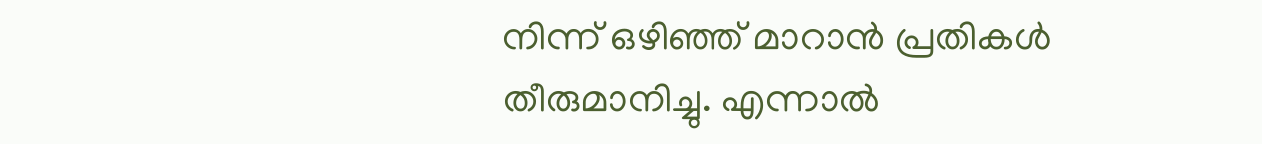നിന്ന് ഒഴിഞ്ഞ് മാറാന്‍ പ്രതികള്‍ തീരുമാനിച്ചു. എന്നാല്‍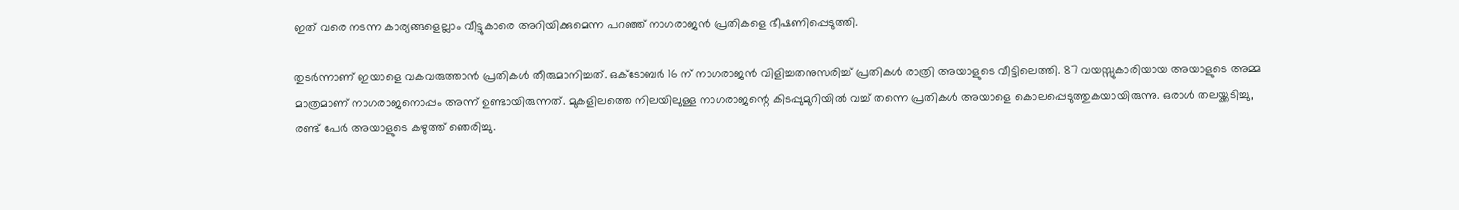ഇത് വരെ നടന്ന കാര്യങ്ങളെല്ലാം വീട്ടുകാരെ അറിയിക്കുമെന്ന പറഞ്ഞ് നാഗരാജന്‍ പ്രതികളെ ഭീഷണിപ്പെടുത്തി.

തുടര്‍ന്നാണ് ഇയാളെ വകവരുത്താന്‍ പ്രതികള്‍ തീരുമാനിച്ചത്. ഒക്ടോബര്‍ 16 ന് നാഗരാജന്‍ വിളിച്ചതനുസരിച്ച് പ്രതികള്‍ രാത്രി അയാളുടെ വീട്ടിലെത്തി. 87 വയസ്സുകാരിയായ അയാളുടെ അമ്മ മാത്രമാണ് നാഗരാജനൊപ്പം അന്ന് ഉണ്ടായിരുന്നത്. മുകളിലത്തെ നിലയിലുള്ള നാഗരാജന്റെ കിടപ്പുമുറിയില്‍ വച്ച് തന്നെ പ്രതികള്‍ അയാളെ കൊലപ്പെടുത്തുകയായിരുന്നു. ഒരാള്‍ തലയ്ക്കടിച്ചു, രണ്ട് പേര്‍ അയാളുടെ കഴുത്ത് ഞെരിച്ചു.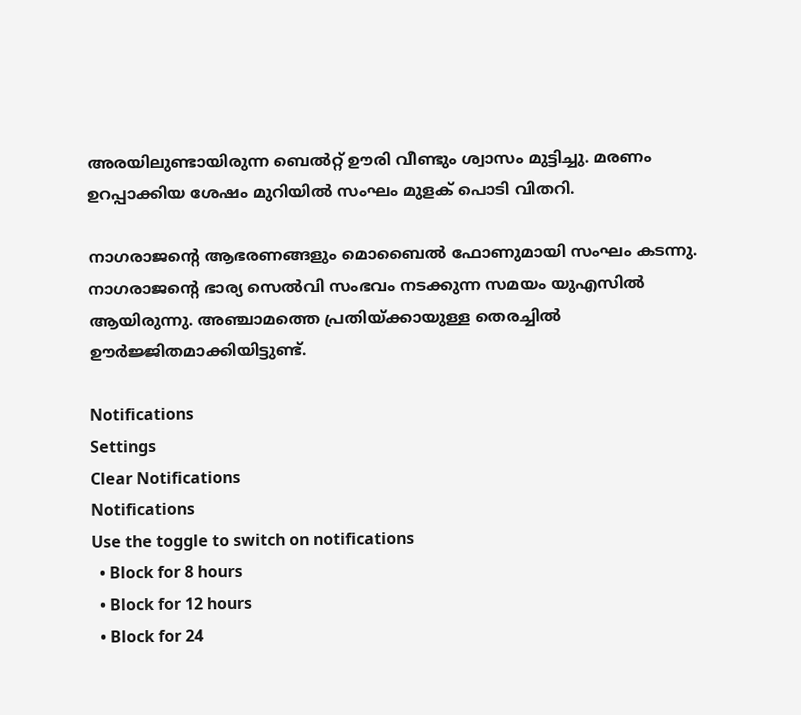അരയിലുണ്ടായിരുന്ന ബെല്‍റ്റ് ഊരി വീണ്ടും ശ്വാസം മുട്ടിച്ചു. മരണം ഉറപ്പാക്കിയ ശേഷം മുറിയില്‍ സംഘം മുളക് പൊടി വിതറി.

നാഗരാജന്റെ ആഭരണങ്ങളും മൊബൈല്‍ ഫോണുമായി സംഘം കടന്നു. നാഗരാജന്റെ ഭാര്യ സെല്‍വി സംഭവം നടക്കുന്ന സമയം യുഎസില്‍ ആയിരുന്നു. അഞ്ചാമത്തെ പ്രതിയ്ക്കായുള്ള തെരച്ചില്‍ ഊര്‍ജ്ജിതമാക്കിയിട്ടുണ്ട്.

Notifications
Settings
Clear Notifications
Notifications
Use the toggle to switch on notifications
  • Block for 8 hours
  • Block for 12 hours
  • Block for 24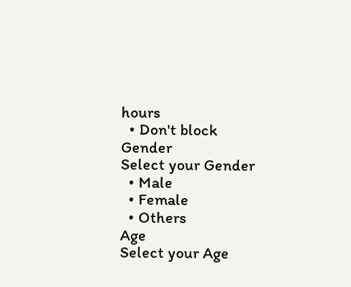hours
  • Don't block
Gender
Select your Gender
  • Male
  • Female
  • Others
Age
Select your Age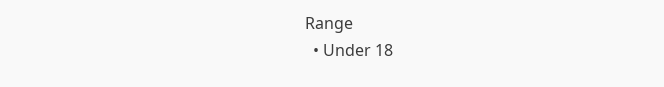Range
  • Under 18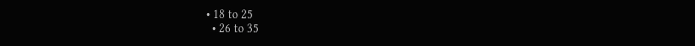• 18 to 25
  • 26 to 35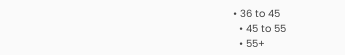• 36 to 45
  • 45 to 55
  • 55+